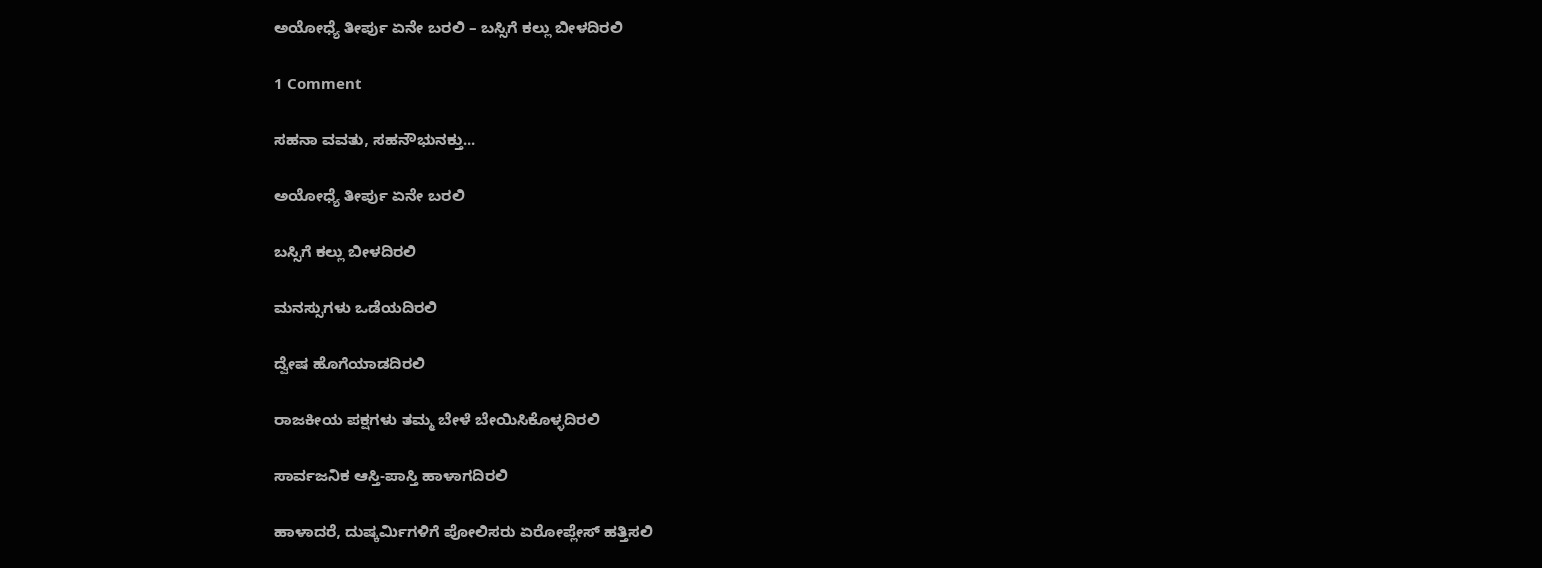ಅಯೋಧ್ಯೆ ತೀರ್ಪು ಏನೇ ಬರಲಿ – ಬಸ್ಸಿಗೆ ಕಲ್ಲು ಬೀಳದಿರಲಿ

1 Comment

ಸಹನಾ ವವತು, ಸಹನೌಭುನಕ್ತು...

ಅಯೋಧ್ಯೆ ತೀರ್ಪು ಏನೇ ಬರಲಿ

ಬಸ್ಸಿಗೆ ಕಲ್ಲು ಬೀಳದಿರಲಿ

ಮನಸ್ಸುಗಳು ಒಡೆಯದಿರಲಿ

ದ್ವೇಷ ಹೊಗೆಯಾಡದಿರಲಿ

ರಾಜಕೀಯ ಪಕ್ಷಗಳು ತಮ್ಮ ಬೇಳೆ ಬೇಯಿಸಿಕೊಳ್ಳದಿರಲಿ

ಸಾರ್ವಜನಿಕ ಆಸ್ತಿ-ಪಾಸ್ತಿ ಹಾಳಾಗದಿರಲಿ

ಹಾಳಾದರೆ, ದುಷ್ಕರ್ಮಿಗಳಿಗೆ ಪೋಲಿಸರು ಏರೋಪ್ಲೇಸ್ ಹತ್ತಿಸಲಿ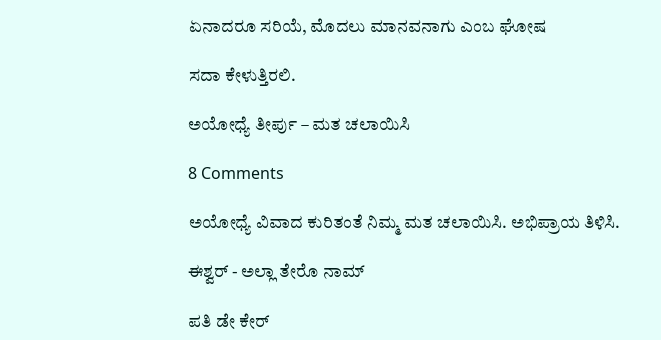ಏನಾದರೂ ಸರಿಯೆ, ಮೊದಲು ಮಾನವನಾಗು ಎಂಬ ಘೋಷ

ಸದಾ ಕೇಳುತ್ತಿರಲಿ.

ಅಯೋಧ್ಯೆ ತೀರ್ಪು – ಮತ ಚಲಾಯಿಸಿ

8 Comments

ಅಯೋಧ್ಯೆ ವಿವಾದ ಕುರಿತಂತೆ ನಿಮ್ಮ ಮತ ಚಲಾಯಿಸಿ. ಅಭಿಪ್ರಾಯ ತಿಳಿಸಿ.

ಈಶ್ವರ್ - ಅಲ್ಲಾ ತೇರೊ ನಾಮ್

ಪತಿ ಡೇ ಕೇರ್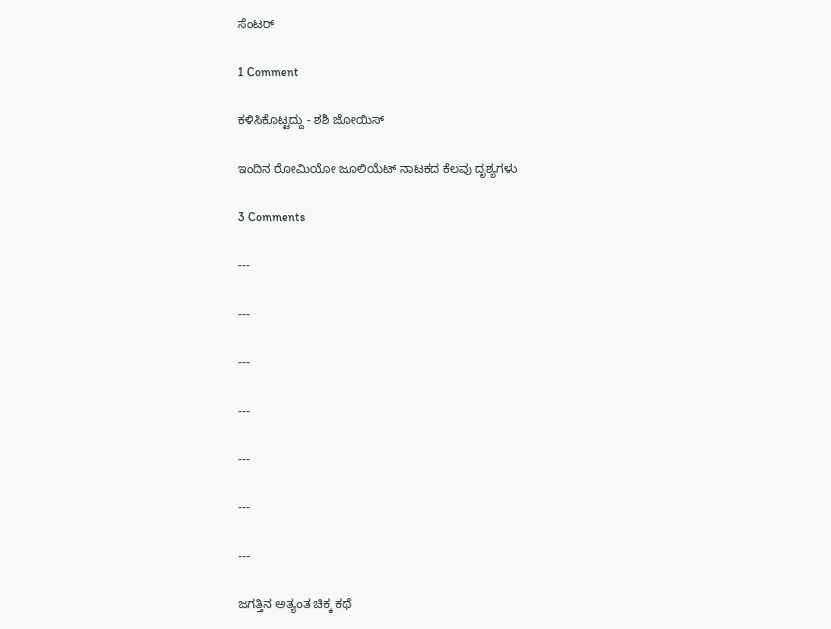ಸೆಂಟರ್

1 Comment

ಕಳಿಸಿಕೊಟ್ಟದ್ದು - ಶಶಿ ಜೋಯಿಸ್

ಇಂದಿನ ರೋಮಿಯೋ ಜೂಲಿಯೆಟ್ ನಾಟಕದ ಕೆಲವು ದೃಶ್ಯಗಳು

3 Comments

---

---

---

---

---

---

---

ಜಗತ್ತಿನ ಅತ್ಯಂತ ಚಿಕ್ಕ ಕಥೆ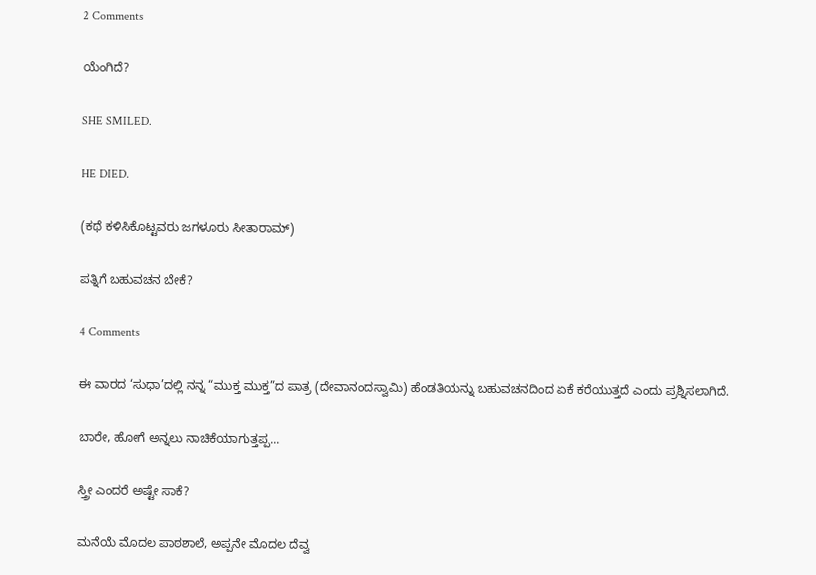2 Comments

ಯೆಂಗಿದೆ?

SHE SMILED.

HE DIED.

(ಕಥೆ ಕಳಿಸಿಕೊಟ್ಟವರು ಜಗಳೂರು ಸೀತಾರಾಮ್)

ಪತ್ನಿಗೆ ಬಹುವಚನ ಬೇಕೆ?

4 Comments

ಈ ವಾರದ ‘ಸುಧಾ’ದಲ್ಲಿ ನನ್ನ “ಮುಕ್ತ ಮುಕ್ತ”ದ ಪಾತ್ರ (ದೇವಾನಂದಸ್ವಾಮಿ) ಹೆಂಡತಿಯನ್ನು ಬಹುವಚನದಿಂದ ಏಕೆ ಕರೆಯುತ್ತದೆ ಎಂದು ಪ್ರಶ್ನಿಸಲಾಗಿದೆ.

ಬಾರೇ, ಹೋಗೆ ಅನ್ನಲು ನಾಚಿಕೆಯಾಗುತ್ತಪ್ಪ...

ಸ್ತ್ರೀ ಎಂದರೆ ಅಷ್ಟೇ ಸಾಕೆ?

ಮನೆಯೆ ಮೊದಲ ಪಾಠಶಾಲೆ, ಅಪ್ಪನೇ ಮೊದಲ ದೆವ್ವ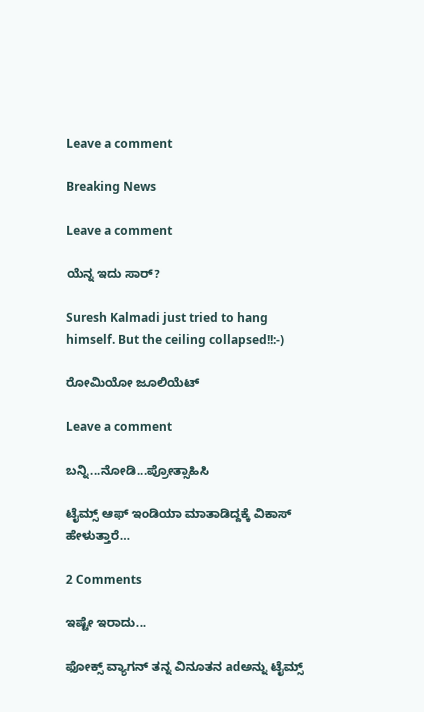Leave a comment

Breaking News

Leave a comment

ಯೆನ್ನ ಇದು ಸಾರ್?

Suresh Kalmadi just tried to hang himself. But the ceiling collapsed!!:-)

ರೋಮಿಯೋ ಜೂಲಿಯೆಟ್

Leave a comment

ಬನ್ನಿ...ನೋಡಿ...ಪ್ರೋತ್ಸಾಹಿಸಿ

ಟೈಮ್ಸ್ ಆಫ್ ಇಂಡಿಯಾ ಮಾತಾಡಿದ್ದಕ್ಕೆ ವಿಕಾಸ್ ಹೇಳುತ್ತಾರೆ…

2 Comments

ಇಷ್ಟೇ ಇರಾದು...

ಫೋಕ್ಸ್ ವ್ಯಾಗನ್ ತನ್ನ ವಿನೂತನ adಅನ್ನು ಟೈಮ್ಸ್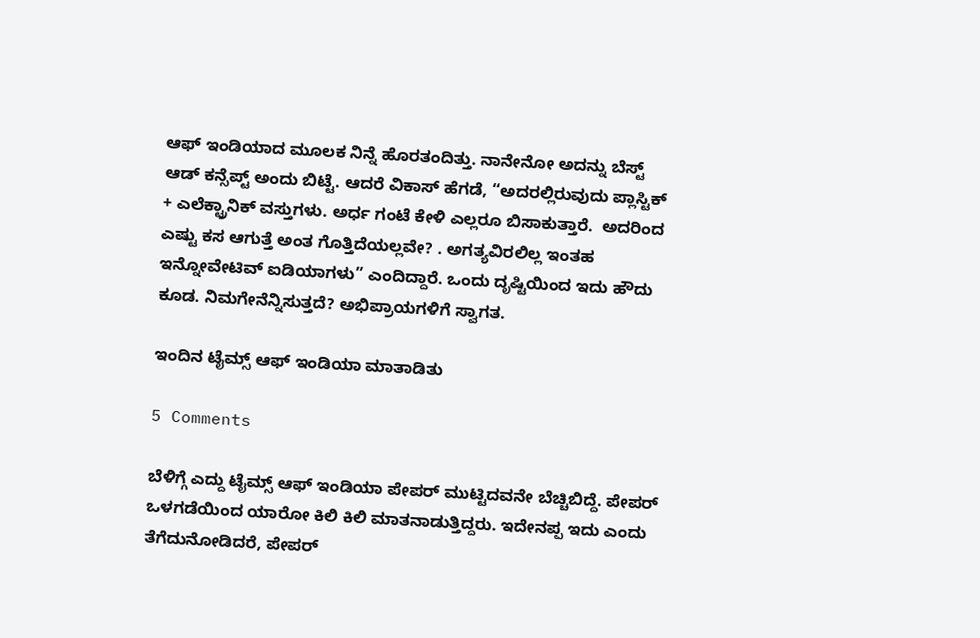ಆಫ್ ಇಂಡಿಯಾದ ಮೂಲಕ ನಿನ್ನೆ ಹೊರತಂದಿತ್ತು. ನಾನೇನೋ ಅದನ್ನು ಬೆಸ್ಟ್ ಆಡ್ ಕನ್ಸೆಪ್ಟ್ ಅಂದು ಬಿಟ್ಟೆ. ಆದರೆ ವಿಕಾಸ್ ಹೆಗಡೆ, “ಅದರಲ್ಲಿರುವುದು ಪ್ಲಾಸ್ಟಿಕ್ + ಎಲೆಕ್ಟ್ರಾನಿಕ್ ವಸ್ತುಗಳು. ಅರ್ಧ ಗಂಟೆ ಕೇಳಿ ಎಲ್ಲರೂ ಬಿಸಾಕುತ್ತಾರೆ.  ಅದರಿಂದ ಎಷ್ಟು ಕಸ ಆಗುತ್ತೆ ಅಂತ ಗೊತ್ತಿದೆಯಲ್ಲವೇ? . ಅಗತ್ಯವಿರಲಿಲ್ಲ ಇಂತಹ ಇನ್ನೋವೇಟಿವ್ ಐಡಿಯಾಗಳು” ಎಂದಿದ್ದಾರೆ. ಒಂದು ದೃಷ್ಟಿಯಿಂದ ಇದು ಹೌದು ಕೂಡ. ನಿಮಗೇನೆನ್ನಿಸುತ್ತದೆ? ಅಭಿಪ್ರಾಯಗಳಿಗೆ ಸ್ವಾಗತ.

ಇಂದಿನ ಟೈಮ್ಸ್ ಆಫ್ ಇಂಡಿಯಾ ಮಾತಾಡಿತು

5 Comments

ಬೆಳಿಗ್ಗೆ ಎದ್ದು ಟೈಮ್ಸ್ ಆಫ್ ಇಂಡಿಯಾ ಪೇಪರ್ ಮುಟ್ಟಿದವನೇ ಬೆಚ್ಚಿಬಿದ್ದೆ. ಪೇಪರ್ ಒಳಗಡೆಯಿಂದ ಯಾರೋ ಕಿಲಿ ಕಿಲಿ ಮಾತನಾಡುತ್ತಿದ್ದರು. ಇದೇನಪ್ಪ ಇದು ಎಂದು ತೆಗೆದುನೋಡಿದರೆ, ಪೇಪರ್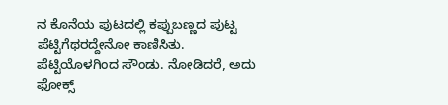ನ ಕೊನೆಯ ಪುಟದಲ್ಲಿ ಕಪ್ಪುಬಣ್ಣದ ಪುಟ್ಟ ಪೆಟ್ಟಿಗೆಥರದ್ದೇನೋ ಕಾಣಿಸಿತು. ಪೆಟ್ಟಿಯೊಳಗಿಂದ ಸೌಂಡು. ನೋಡಿದರೆ, ಅದು ಫೋಕ್ಸ್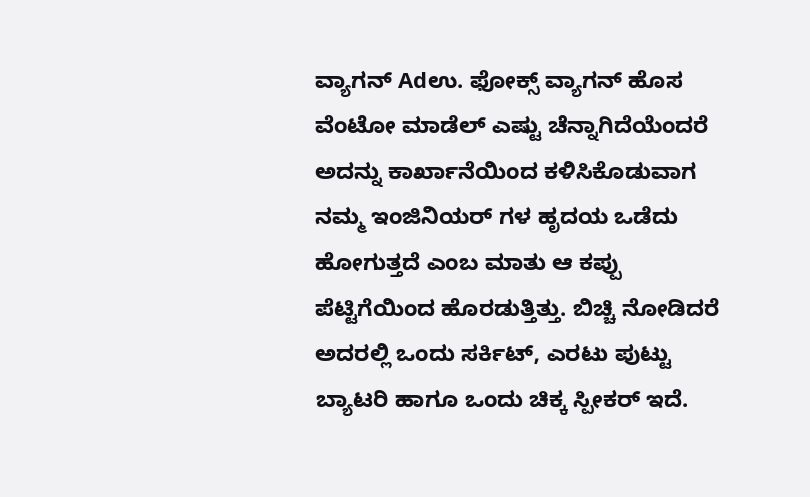ವ್ಯಾಗನ್ Adಉ. ಫೋಕ್ಸ್ ವ್ಯಾಗನ್ ಹೊಸ ವೆಂಟೋ ಮಾಡೆಲ್ ಎಷ್ಟು ಚೆನ್ನಾಗಿದೆಯೆಂದರೆ ಅದನ್ನು ಕಾರ್ಖಾನೆಯಿಂದ ಕಳಿಸಿಕೊಡುವಾಗ ನಮ್ಮ ಇಂಜಿನಿಯರ್ ಗಳ ಹೃದಯ ಒಡೆದು ಹೋಗುತ್ತದೆ ಎಂಬ ಮಾತು ಆ ಕಪ್ಪು ಪೆಟ್ಟಿಗೆಯಿಂದ ಹೊರಡುತ್ತಿತ್ತು. ಬಿಚ್ಚಿ ನೋಡಿದರೆ ಅದರಲ್ಲಿ ಒಂದು ಸರ್ಕಿಟ್, ಎರಟು ಪುಟ್ಟು ಬ್ಯಾಟರಿ ಹಾಗೂ ಒಂದು ಚಿಕ್ಕ ಸ್ಪೀಕರ್ ಇದೆ.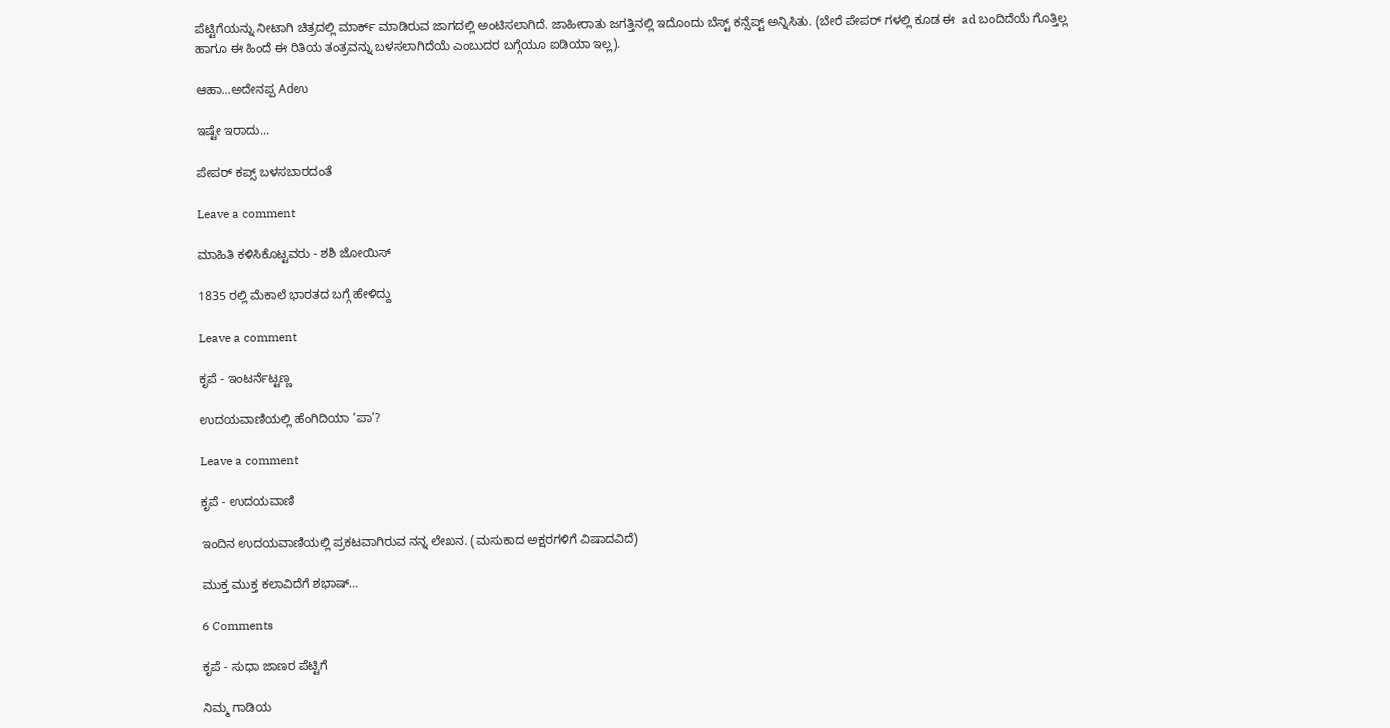ಪೆಟ್ಟಿಗೆಯನ್ನು ನೀಟಾಗಿ ಚಿತ್ರದಲ್ಲಿ ಮಾರ್ಕ್ ಮಾಡಿರುವ ಜಾಗದಲ್ಲಿ ಅಂಟಿಸಲಾಗಿದೆ. ಜಾಹೀರಾತು ಜಗತ್ತಿನಲ್ಲಿ ಇದೊಂದು ಬೆಸ್ಟ್ ಕನ್ಸೆಪ್ಟ್ ಅನ್ನಿಸಿತು. (ಬೇರೆ ಪೇಪರ್ ಗಳಲ್ಲಿ ಕೂಡ ಈ  ad ಬಂದಿದೆಯೆ ಗೊತ್ತಿಲ್ಲ ಹಾಗೂ ಈ ಹಿಂದೆ ಈ ರಿತಿಯ ತಂತ್ರವನ್ನು ಬಳಸಲಾಗಿದೆಯೆ ಎಂಬುದರ ಬಗ್ಗೆಯೂ ಐಡಿಯಾ ಇಲ್ಲ).

ಆಹಾ...ಅದೇನಪ್ಪ Adಉ

ಇಷ್ಟೇ ಇರಾದು...

ಪೇಪರ್ ಕಪ್ಸ್ ಬಳಸಬಾರದಂತೆ

Leave a comment

ಮಾಹಿತಿ ಕಳಿಸಿಕೊಟ್ಟವರು - ಶಶಿ ಜೋಯಿಸ್

1835 ರಲ್ಲಿ ಮೆಕಾಲೆ ಭಾರತದ ಬಗ್ಗೆ ಹೇಳಿದ್ದು

Leave a comment

ಕೃಪೆ - ಇಂಟರ್ನೆಟ್ಟಣ್ಣ

ಉದಯವಾಣಿಯಲ್ಲಿ ಹೆಂಗಿದಿಯಾ ‘ಪಾ’?

Leave a comment

ಕೃಪೆ - ಉದಯವಾಣಿ

ಇಂದಿನ ಉದಯವಾಣಿಯಲ್ಲಿ ಪ್ರಕಟವಾಗಿರುವ ನನ್ನ ಲೇಖನ. (ಮಸುಕಾದ ಅಕ್ಷರಗಳಿಗೆ ವಿಷಾದವಿದೆ)

ಮುಕ್ತ ಮುಕ್ತ ಕಲಾವಿದೆಗೆ ಶಭಾಷ್…

6 Comments

ಕೃಪೆ - ಸುಧಾ ಜಾಣರ ಪೆಟ್ಟಿಗೆ

ನಿಮ್ಮ ಗಾಡಿಯ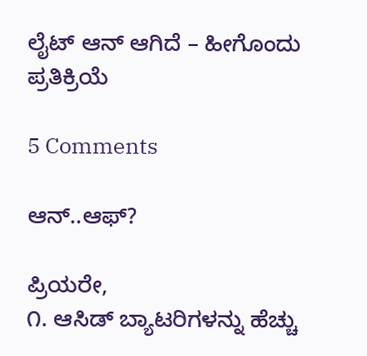ಲೈಟ್ ಆನ್ ಆಗಿದೆ – ಹೀಗೊಂದು ಪ್ರತಿಕ್ರಿಯೆ

5 Comments

ಆನ್..ಆಫ್?

ಪ್ರಿಯರೇ,
೧. ಆಸಿಡ್ ಬ್ಯಾಟರಿಗಳನ್ನು ಹೆಚ್ಚು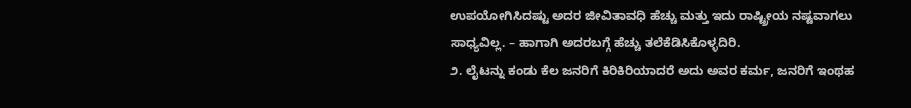ಉಪಯೋಗಿಸಿದಷ್ಟು ಅದರ ಜೀವಿತಾವಧಿ ಹೆಚ್ಚು ಮತ್ತು ಇದು ರಾಷ್ಟ್ರೀಯ ನಷ್ಟವಾಗಲು ಸಾಧ್ಯವಿಲ್ಲ. – ಹಾಗಾಗಿ ಅದರಬಗ್ಗೆ ಹೆಚ್ಚು ತಲೆಕೆಡಿಸಿಕೊಳ್ಳದಿರಿ.
೨. ಲೈಟನ್ನು ಕಂಡು ಕೆಲ ಜನರಿಗೆ ಕಿರಿಕಿರಿಯಾದರೆ ಅದು ಅವರ ಕರ್ಮ, ಜನರಿಗೆ ಇಂಥಹ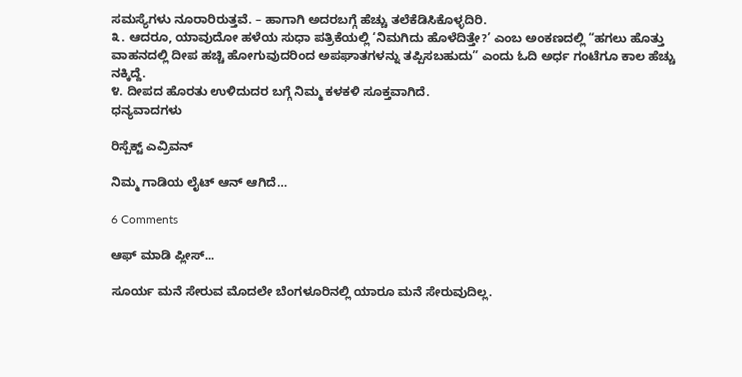ಸಮಸ್ಯೆಗಳು ನೂರಾರಿರುತ್ತವೆ. – ಹಾಗಾಗಿ ಅದರಬಗ್ಗೆ ಹೆಚ್ಚು ತಲೆಕೆಡಿಸಿಕೊಳ್ಳದಿರಿ.
೩. ಆದರೂ, ಯಾವುದೋ ಹಳೆಯ ಸುಧಾ ಪತ್ರಿಕೆಯಲ್ಲಿ ‘ನಿಮಗಿದು ಹೊಳೆದಿತ್ತೇ?’ ಎಂಬ ಅಂಕಣದಲ್ಲಿ “ಹಗಲು ಹೊತ್ತು ವಾಹನದಲ್ಲಿ ದೀಪ ಹಚ್ಚಿ ಹೋಗುವುದರಿಂದ ಅಪಘಾತಗಳನ್ನು ತಪ್ಪಿಸಬಹುದು” ಎಂದು ಓದಿ ಅರ್ಧ ಗಂಟೆಗೂ ಕಾಲ ಹೆಚ್ಚು ನಕ್ಕಿದ್ದೆ.
೪. ದೀಪದ ಹೊರತು ಉಳಿದುದರ ಬಗ್ಗೆ ನಿಮ್ಮ ಕಳಕಳಿ ಸೂಕ್ತವಾಗಿದೆ.
ಧನ್ಯವಾದಗಳು

ರಿಸ್ಪೆಕ್ಟ್ ಎವ್ರಿವನ್

ನಿಮ್ಮ ಗಾಡಿಯ ಲೈಟ್ ಆನ್ ಆಗಿದೆ…

6 Comments

ಆಫ್ ಮಾಡಿ ಪ್ಲೀಸ್...

ಸೂರ್ಯ ಮನೆ ಸೇರುವ ಮೊದಲೇ ಬೆಂಗಳೂರಿನಲ್ಲಿ ಯಾರೂ ಮನೆ ಸೇರುವುದಿಲ್ಲ.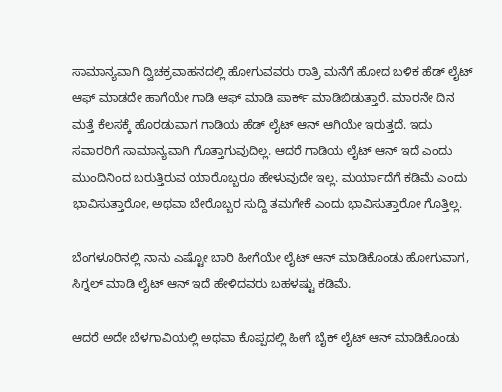ಸಾಮಾನ್ಯವಾಗಿ ದ್ವಿಚಕ್ರವಾಹನದಲ್ಲಿ ಹೋಗುವವರು ರಾತ್ರಿ ಮನೆಗೆ ಹೋದ ಬಳಿಕ ಹೆಡ್ ಲೈಟ್ ಆಫ್ ಮಾಡದೇ ಹಾಗೆಯೇ ಗಾಡಿ ಆಫ್ ಮಾಡಿ ಪಾರ್ಕ್ ಮಾಡಿಬಿಡುತ್ತಾರೆ. ಮಾರನೇ ದಿನ ಮತ್ತೆ ಕೆಲಸಕ್ಕೆ ಹೊರಡುವಾಗ ಗಾಡಿಯ ಹೆಡ್ ಲೈಟ್ ಆನ್ ಆಗಿಯೇ ಇರುತ್ತದೆ. ಇದು ಸವಾರರಿಗೆ ಸಾಮಾನ್ಯವಾಗಿ ಗೊತ್ತಾಗುವುದಿಲ್ಲ. ಆದರೆ ಗಾಡಿಯ ಲೈಟ್ ಆನ್ ಇದೆ ಎಂದು ಮುಂದಿನಿಂದ ಬರುತ್ತಿರುವ ಯಾರೊಬ್ಬರೂ ಹೇಳುವುದೇ ಇಲ್ಲ. ಮರ್ಯಾದೆಗೆ ಕಡಿಮೆ ಎಂದು ಭಾವಿಸುತ್ತಾರೋ, ಅಥವಾ ಬೇರೊಬ್ಬರ ಸುದ್ದಿ ತಮಗೇಕೆ ಎಂದು ಭಾವಿಸುತ್ತಾರೋ ಗೊತ್ತಿಲ್ಲ.

ಬೆಂಗಳೂರಿನಲ್ಲಿ ನಾನು ಎಷ್ಟೋ ಬಾರಿ ಹೀಗೆಯೇ ಲೈಟ್ ಆನ್ ಮಾಡಿಕೊಂಡು ಹೋಗುವಾಗ, ಸಿಗ್ನಲ್ ಮಾಡಿ ಲೈಟ್ ಆನ್ ಇದೆ ಹೇಳಿದವರು ಬಹಳಷ್ಟು ಕಡಿಮೆ.

ಆದರೆ ಅದೇ ಬೆಳಗಾವಿಯಲ್ಲಿ ಅಥವಾ ಕೊಪ್ಪದಲ್ಲಿ ಹೀಗೆ ಬೈಕ್ ಲೈಟ್ ಆನ್ ಮಾಡಿಕೊಂಡು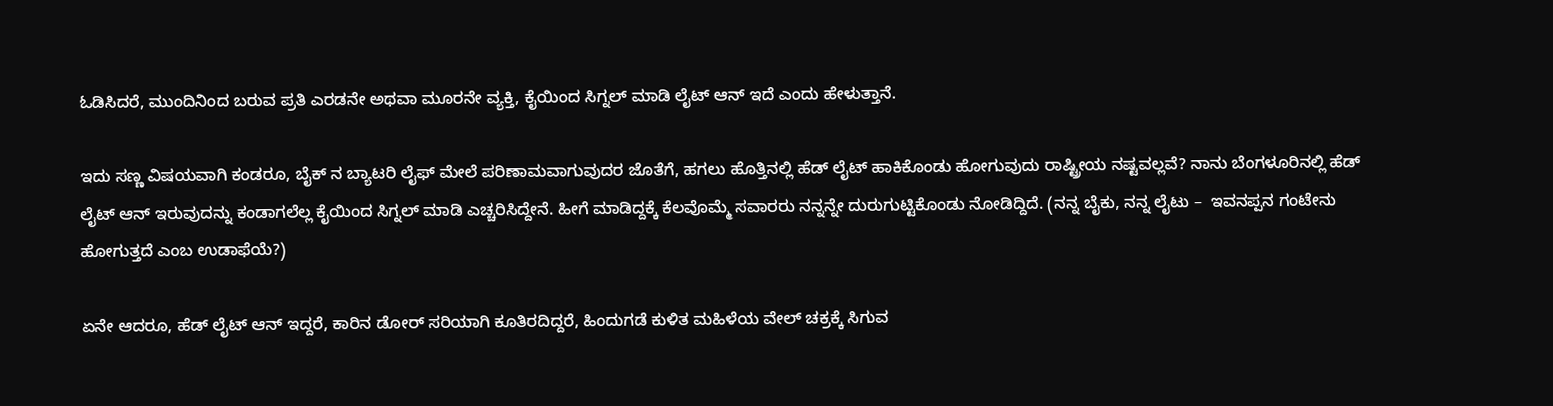ಓಡಿಸಿದರೆ, ಮುಂದಿನಿಂದ ಬರುವ ಪ್ರತಿ ಎರಡನೇ ಅಥವಾ ಮೂರನೇ ವ್ಯಕ್ತಿ, ಕೈಯಿಂದ ಸಿಗ್ನಲ್ ಮಾಡಿ ಲೈಟ್ ಆನ್ ಇದೆ ಎಂದು ಹೇಳುತ್ತಾನೆ.

ಇದು ಸಣ್ಣ ವಿಷಯವಾಗಿ ಕಂಡರೂ, ಬೈಕ್ ನ ಬ್ಯಾಟರಿ ಲೈಫ್ ಮೇಲೆ ಪರಿಣಾಮವಾಗುವುದರ ಜೊತೆಗೆ, ಹಗಲು ಹೊತ್ತಿನಲ್ಲಿ ಹೆಡ್ ಲೈಟ್ ಹಾಕಿಕೊಂಡು ಹೋಗುವುದು ರಾಷ್ಟ್ರೀಯ ನಷ್ಟವಲ್ಲವೆ? ನಾನು ಬೆಂಗಳೂರಿನಲ್ಲಿ ಹೆಡ್ ಲೈಟ್ ಆನ್ ಇರುವುದನ್ನು ಕಂಡಾಗಲೆಲ್ಲ ಕೈಯಿಂದ ಸಿಗ್ನಲ್ ಮಾಡಿ ಎಚ್ಚರಿಸಿದ್ದೇನೆ. ಹೀಗೆ ಮಾಡಿದ್ದಕ್ಕೆ ಕೆಲವೊಮ್ಮೆ ಸವಾರರು ನನ್ನನ್ನೇ ದುರುಗುಟ್ಟಿಕೊಂಡು ನೋಡಿದ್ದಿದೆ. (ನನ್ನ ಬೈಕು, ನನ್ನ ಲೈಟು –  ಇವನಪ್ಪನ ಗಂಟೇನು ಹೋಗುತ್ತದೆ ಎಂಬ ಉಡಾಫೆಯೆ?)

ಏನೇ ಆದರೂ, ಹೆಡ್ ಲೈಟ್ ಆನ್ ಇದ್ದರೆ, ಕಾರಿನ ಡೋರ್ ಸರಿಯಾಗಿ ಕೂತಿರದಿದ್ದರೆ, ಹಿಂದುಗಡೆ ಕುಳಿತ ಮಹಿಳೆಯ ವೇಲ್ ಚಕ್ರಕ್ಕೆ ಸಿಗುವ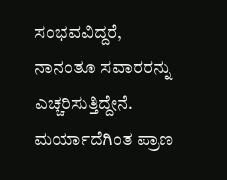ಸಂಭವವಿದ್ದರೆ, ನಾನಂತೂ ಸವಾರರನ್ನು ಎಚ್ಚರಿಸುತ್ತಿದ್ದೇನೆ. ಮರ್ಯಾದೆಗಿಂತ ಪ್ರಾಣ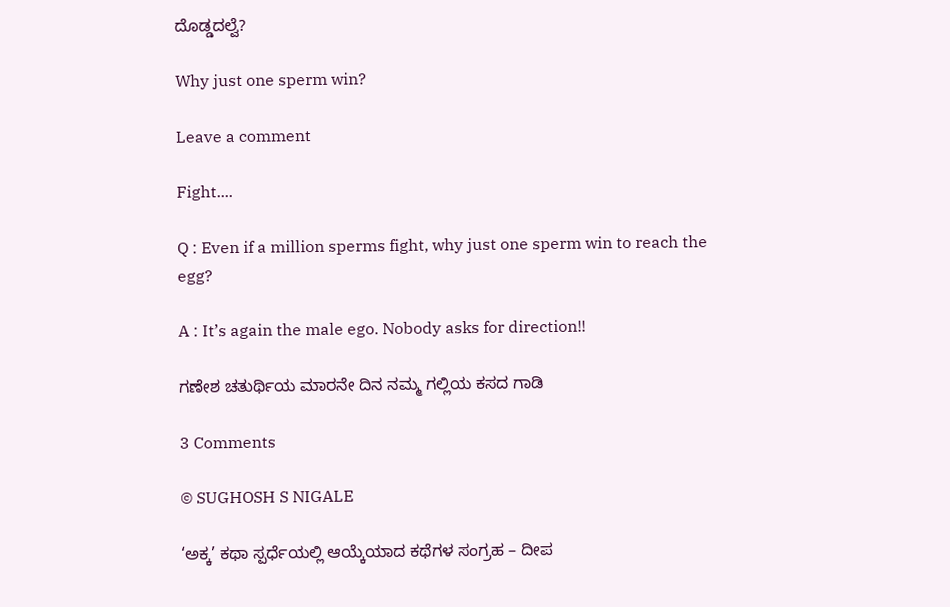ದೊಡ್ಡದಲ್ವೆ?

Why just one sperm win?

Leave a comment

Fight....

Q : Even if a million sperms fight, why just one sperm win to reach the egg?

A : It’s again the male ego. Nobody asks for direction!!

ಗಣೇಶ ಚತುರ್ಥಿಯ ಮಾರನೇ ದಿನ ನಮ್ಮ ಗಲ್ಲಿಯ ಕಸದ ಗಾಡಿ

3 Comments

© SUGHOSH S NIGALE

‘ಅಕ್ಕ’ ಕಥಾ ಸ್ಪರ್ಧೆಯಲ್ಲಿ ಆಯ್ಕೆಯಾದ ಕಥೆಗಳ ಸಂಗ್ರಹ – ದೀಪ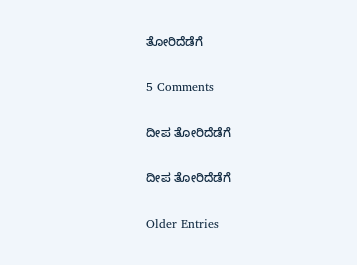ತೋರಿದೆಡೆಗೆ

5 Comments

ದೀಪ ತೋರಿದೆಡೆಗೆ

ದೀಪ ತೋರಿದೆಡೆಗೆ

Older Entries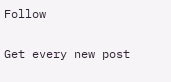Follow

Get every new post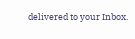delivered to your Inbox.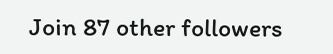Join 87 other followers